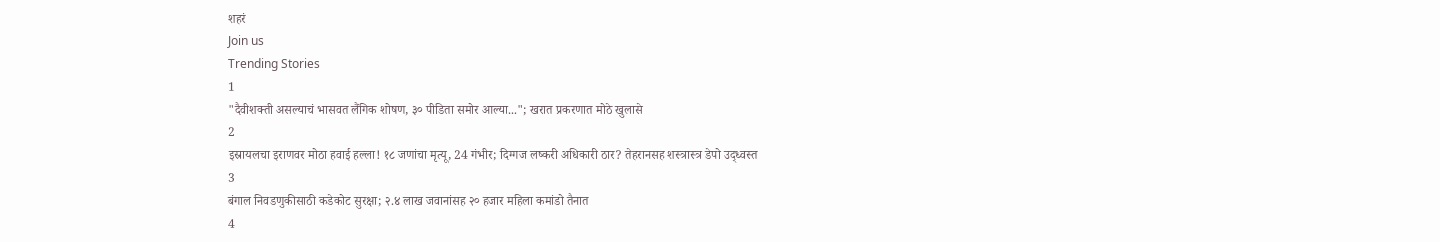शहरं
Join us
Trending Stories
1
"दैवीशक्ती असल्याचं भासवत लैंगिक शोषण, ३० पीडिता समोर आल्या..."; खरात प्रकरणात मोठे खुलासे
2
इस्रायलचा इराणवर मोठा हवाई हल्ला! १८ जणांचा मृत्यू, 24 गंभीर; दिग्गज लष्करी अधिकारी ठार? तेहरानसह शस्त्रास्त्र डेपो उद्ध्वस्त
3
बंगाल निवडणुकीसाठी कडेकोट सुरक्षा; २.४ लाख जवानांसह २० हजार महिला कमांडो तैनात
4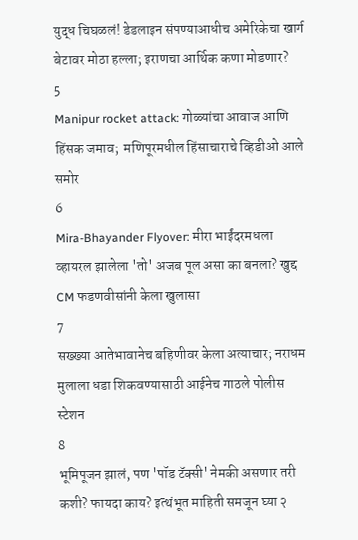युद्ध चिघळलं! डेडलाइन संपण्याआधीच अमेरिकेचा खार्ग बेटावर मोठा हल्ला; इराणचा आर्थिक कणा मोडणार?
5
Manipur rocket attack: गोळ्यांचा आवाज आणि हिंसक जमाव;  मणिपूरमधील हिंसाचाराचे व्हिडीओ आले समोर
6
Mira-Bhayander Flyover: मीरा भाईंदरमधला व्हायरल झालेला 'तो' अजब पूल असा का बनला? खुद्द CM फडणवीसांनी केला खुलासा
7
सख्ख्या आतेभावानेच बहिणीवर केला अत्याचार; नराधम मुलाला धडा शिकवण्यासाठी आईनेच गाठले पोलीस स्टेशन
8
भूमिपूजन झालं, पण 'पॉड टॅक्सी' नेमकी असणार तरी कशी? फायदा काय? इत्थंभूत माहिती समजून घ्या २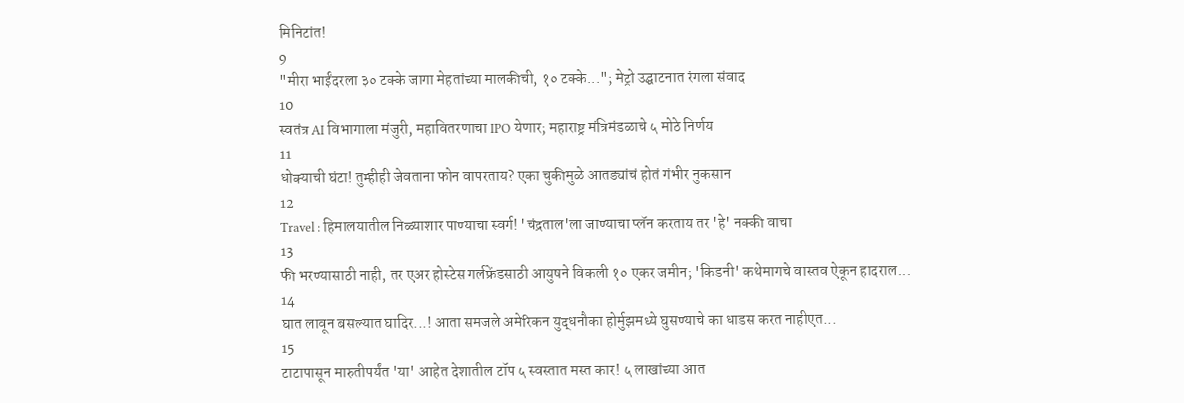मिनिटांत!
9
"मीरा भाईंदरला ३० टक्के जागा मेहतांच्या मालकीची, १० टक्के..."; मेट्रो उद्घाटनात रंगला संवाद
10
स्वतंत्र AI विभागाला मंजुरी, महावितरणाचा IPO येणार; महाराष्ट्र मंत्रिमंडळाचे ५ मोठे निर्णय
11
धोक्याची घंटा! तुम्हीही जेवताना फोन वापरताय? एका चुकीमुळे आतड्यांचं होतं गंभीर नुकसान
12
Travel : हिमालयातील निळ्याशार पाण्याचा स्वर्ग! 'चंद्रताल'ला जाण्याचा प्लॅन करताय तर 'हे' नक्की वाचा
13
फी भरण्यासाठी नाही, तर एअर होस्टेस गर्लफ्रेंडसाठी आयुषने विकली १० एकर जमीन; 'किडनी' कथेमागचे वास्तव ऐकून हादराल...
14
घात लावून बसल्यात घादिर...! आता समजले अमेरिकन युद्धनौका होर्मुझमध्ये घुसण्याचे का धाडस करत नाहीएत...
15
टाटापासून मारुतीपर्यंत 'या' आहेत देशातील टॉप ५ स्वस्तात मस्त कार! ५ लाखांच्या आत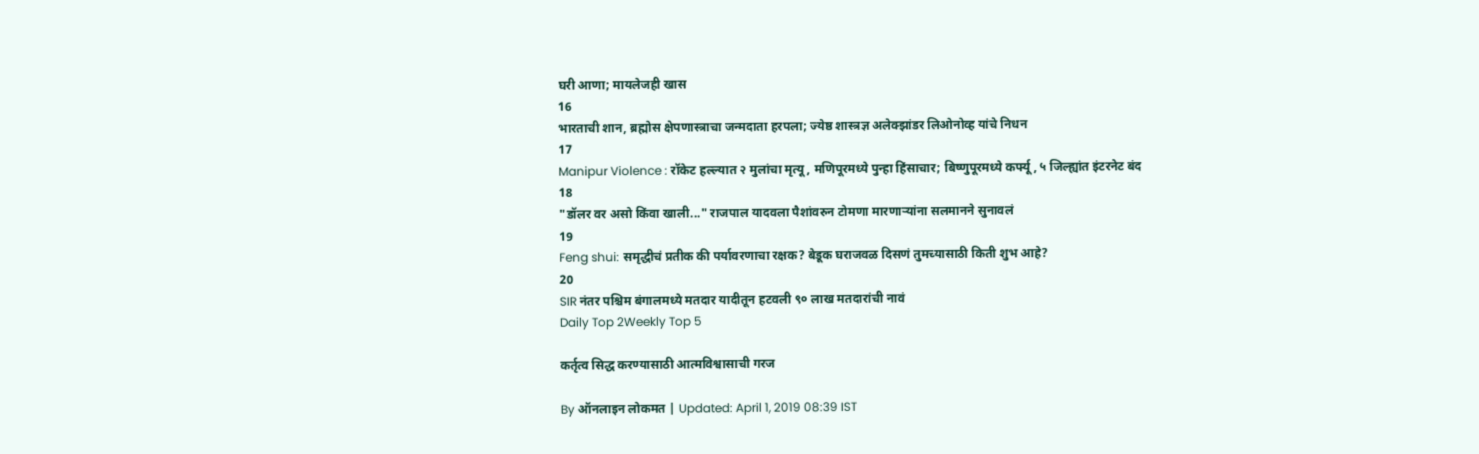घरी आणा; मायलेजही खास
16
भारताची शान, ब्रह्मोस क्षेपणास्त्राचा जन्मदाता हरपला; ज्येष्ठ शास्त्रज्ञ अलेक्झांडर लिओनोव्ह यांचे निधन
17
Manipur Violence : रॉकेट हल्ल्यात २ मुलांचा मृत्यू, मणिपूरमध्ये पुन्हा हिंसाचार; बिष्णुपूरमध्ये कर्फ्यू, ५ जिल्ह्यांत इंटरनेट बंद
18
"डॉलर वर असो किंवा खाली..." राजपाल यादवला पैशांवरुन टोमणा मारणाऱ्यांना सलमानने सुनावलं
19
Feng shui: समृद्धीचं प्रतीक की पर्यावरणाचा रक्षक? बेडूक घराजवळ दिसणं तुमच्यासाठी किती शुभ आहे?
20
SIR नंतर पश्चिम बंगालमध्ये मतदार यादीतून हटवली ९० लाख मतदारांची नावं
Daily Top 2Weekly Top 5

कर्तृत्व सिद्ध करण्यासाठी आत्मविश्वासाची गरज

By ऑनलाइन लोकमत | Updated: April 1, 2019 08:39 IST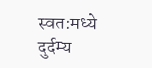स्वत:मध्ये दुर्दम्य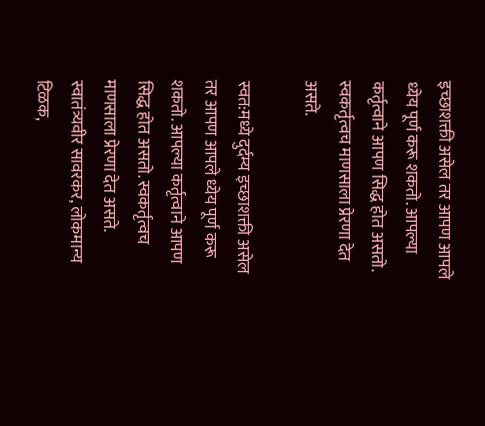इच्छाशक्ती असेल तर आपण आपले ध्येय पूर्ण करू शकतो. आपल्या कर्तृत्वाने आपण सिद्ध होत असतो. स्वकर्तृत्वच माणसाला प्रेरणा देत असते.

स्वत:मध्ये दुर्दम्य इच्छाशक्ती असेल तर आपण आपले ध्येय पूर्ण करू शकतो. आपल्या कर्तृत्वाने आपण सिद्ध होत असतो. स्वकर्तृत्वच माणसाला प्रेरणा देत असते. स्वातंत्र्यवीर सावरकर, लोकमान्य टिळक,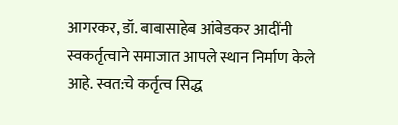आगरकर, डॉ. बाबासाहेब आंबेडकर आदींनी स्वकर्तृत्वाने समाजात आपले स्थान निर्माण केले आहे. स्वत:चे कर्तृत्व सिद्ध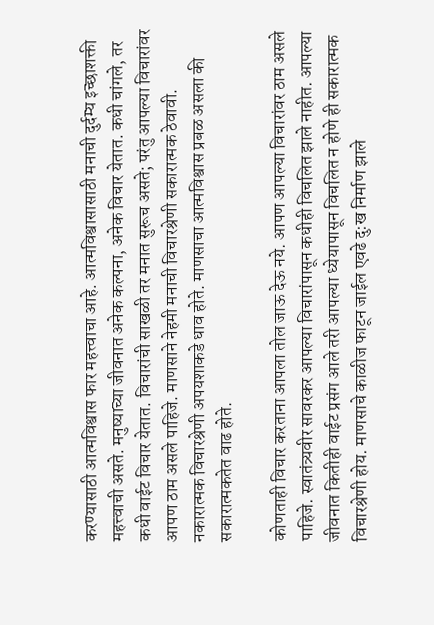करण्यासाठी आत्मविश्वास फार महत्त्वाचा आहे. आत्मविश्वासासाठी मनाची दुर्दम्य इच्छाशक्ती महत्त्वाची असते. मनुष्याच्या जीवनात अनेक कल्पना, अनेक विचार येतात. कधी चांगले, तर कधी वाईट विचार येतात. विचारांची साखळी तर मनात सुरूच असते; परंतु आपल्या विचारांवर आपण ठाम असले पाहिजे. माणसाने नेहमी मनाची विचारश्रेणी सकारात्मक ठेवावी. नकारात्मक विचारश्रेणी अपयशाकडे धाव होते. माणसाचा आत्मविश्वास प्रबळ असला की सकारात्मकतेत वाढ होते.

कोणताही विचार करताना आपला तोल जाऊ देऊ नये. आपण आपल्या विचारांवर ठाम असले पाहिजे. स्वातंत्र्यवीर सावरकर आपल्या विचारांपासून कधीही विचलित झाले नाहीत. आपल्या जीवनात कितीही वाईट प्रसंग आले तरी आपल्या ध्येयापासून विचलित न होणे ही सकारात्मक विचारश्रेणी होय. माणसाचे काळीज फाटून जाईल एवढे दु:ख निर्माण झाले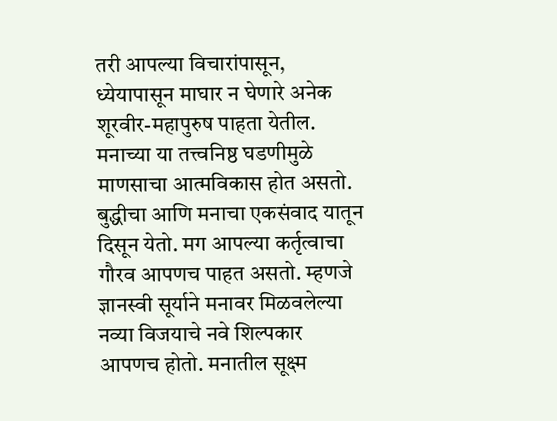तरी आपल्या विचारांपासून, ध्येयापासून माघार न घेणारे अनेक शूरवीर-महापुरुष पाहता येतील. मनाच्या या तत्त्वनिष्ठ घडणीमुळे माणसाचा आत्मविकास होत असतो. बुद्धीचा आणि मनाचा एकसंवाद यातून दिसून येतो. मग आपल्या कर्तृत्वाचा गौरव आपणच पाहत असतो. म्हणजे ज्ञानस्वी सूर्याने मनावर मिळवलेल्या नव्या विजयाचे नवे शिल्पकार आपणच होतो. मनातील सूक्ष्म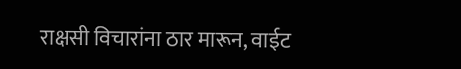राक्षसी विचारांना ठार मारून, वाईट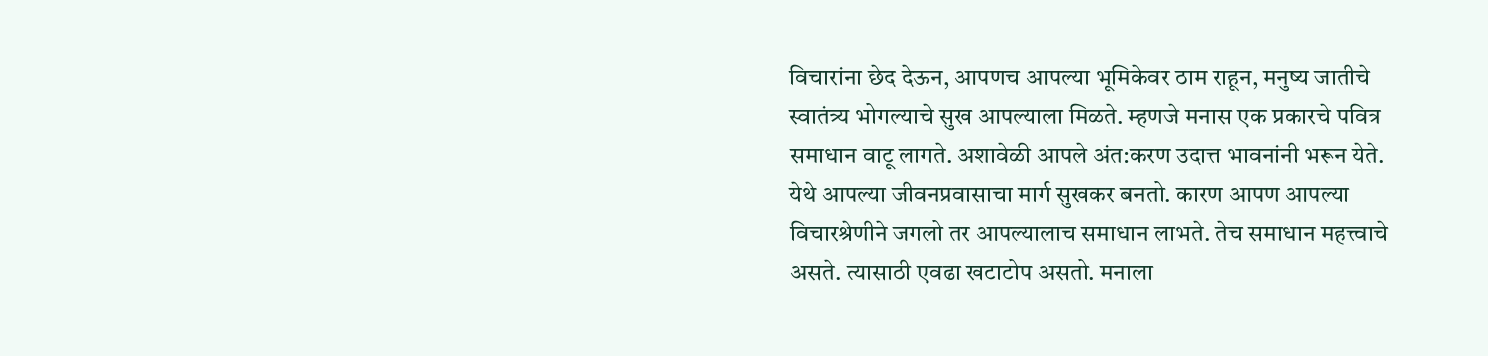विचारांना छेद देऊन, आपणच आपल्या भूमिकेवर ठाम राहून, मनुष्य जातीचे स्वातंत्र्य भोगल्याचे सुख आपल्याला मिळते. म्हणजे मनास एक प्रकारचे पवित्र समाधान वाटू लागते. अशावेळी आपले अंत:करण उदात्त भावनांनी भरून येते. येथे आपल्या जीवनप्रवासाचा मार्ग सुखकर बनतो. कारण आपण आपल्या विचारश्रेणीने जगलो तर आपल्यालाच समाधान लाभते. तेच समाधान महत्त्वाचे असते. त्यासाठी एवढा खटाटोप असतो. मनाला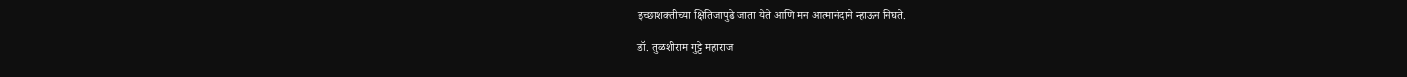इच्छाशक्तीच्या क्षितिजापुढे जाता येते आणि मन आत्मानंदाने न्हाऊन निघते.

डॉ. तुळशीराम गुट्टे महाराज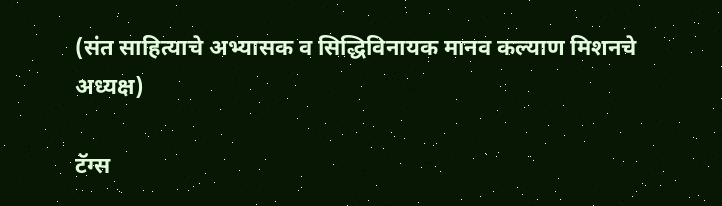(संत साहित्याचे अभ्यासक व सिद्धिविनायक मानव कल्याण मिशनचे अध्यक्ष)

टॅग्स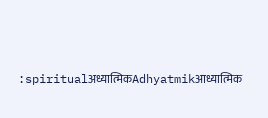:spiritualअध्यात्मिकAdhyatmikआध्यात्मिक